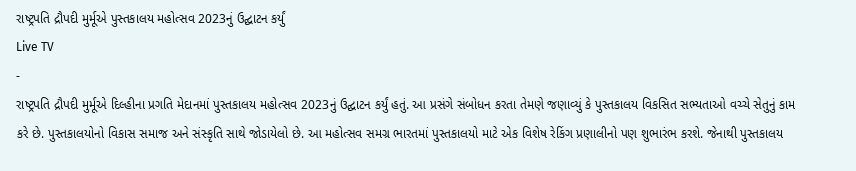રાષ્ટ્રપતિ દ્રૌપદી મુર્મૂએ પુસ્તકાલય મહોત્સવ 2023નું ઉદ્ઘાટન કર્યું
Live TV
-
રાષ્ટ્રપતિ દ્રૌપદી મુર્મૂએ દિલ્હીના પ્રગતિ મેદાનમાં પુસ્તકાલય મહોત્સવ 2023નું ઉદ્ઘાટન કર્યું હતું. આ પ્રસંગે સંબોધન કરતા તેમણે જણાવ્યું કે પુસ્તકાલય વિકસિત સભ્યતાઓ વચ્ચે સેતુનું કામ કરે છે. પુસ્તકાલયોનો વિકાસ સમાજ અને સંસ્કૃતિ સાથે જોડાયેલો છે. આ મહોત્સવ સમગ્ર ભારતમાં પુસ્તકાલયો માટે એક વિશેષ રેકિંગ પ્રણાલીનો પણ શુભારંભ કરશે. જેનાથી પુસ્તકાલય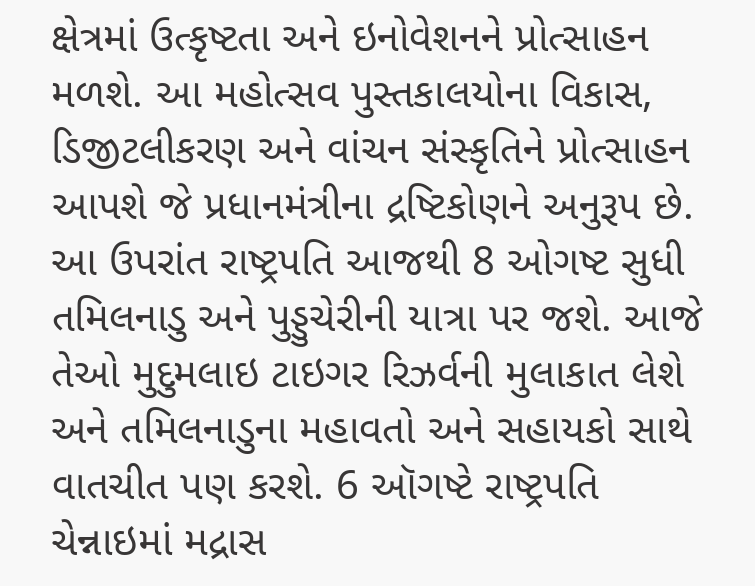ક્ષેત્રમાં ઉત્કૃષ્ટતા અને ઇનોવેશનને પ્રોત્સાહન મળશે. આ મહોત્સવ પુસ્તકાલયોના વિકાસ, ડિજીટલીકરણ અને વાંચન સંસ્કૃતિને પ્રોત્સાહન આપશે જે પ્રધાનમંત્રીના દ્રષ્ટિકોણને અનુરૂપ છે. આ ઉપરાંત રાષ્ટ્રપતિ આજથી 8 ઓગષ્ટ સુધી તમિલનાડુ અને પુડ્ડુચેરીની યાત્રા પર જશે. આજે તેઓ મુદુમલાઇ ટાઇગર રિઝર્વની મુલાકાત લેશે અને તમિલનાડુના મહાવતો અને સહાયકો સાથે વાતચીત પણ કરશે. 6 ઑગષ્ટે રાષ્ટ્રપતિ ચેન્નાઇમાં મદ્રાસ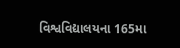વિશ્વવિદ્યાલયના 165મા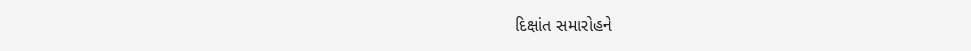દિક્ષાંત સમારોહને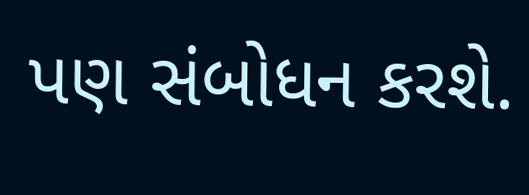પણ સંબોધન કરશે.